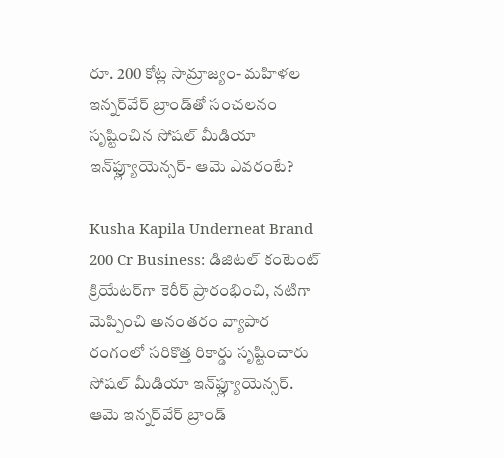రూ. 200 కోట్ల సామ్రాజ్యం- మహిళల ఇన్నర్‌వేర్ బ్రాండ్‌తో సంచలనం సృష్టించిన సోషల్ మీడియా ఇన్‌ఫ్ల్యూయెన్సర్- ఆమె ఎవరంటే?

Kusha Kapila Underneat Brand 200 Cr Business: డిజిటల్ కంటెంట్ క్రియేటర్‌గా కెరీర్ ప్రారంభించి, నటిగా మెప్పించి అనంతరం వ్యాపార రంగంలో సరికొత్త రికార్డు సృష్టించారు సోషల్ మీడియా ఇన్‌ఫ్ల్యూయెన్సర్. ఆమె ఇన్నర్‌వేర్ బ్రాండ్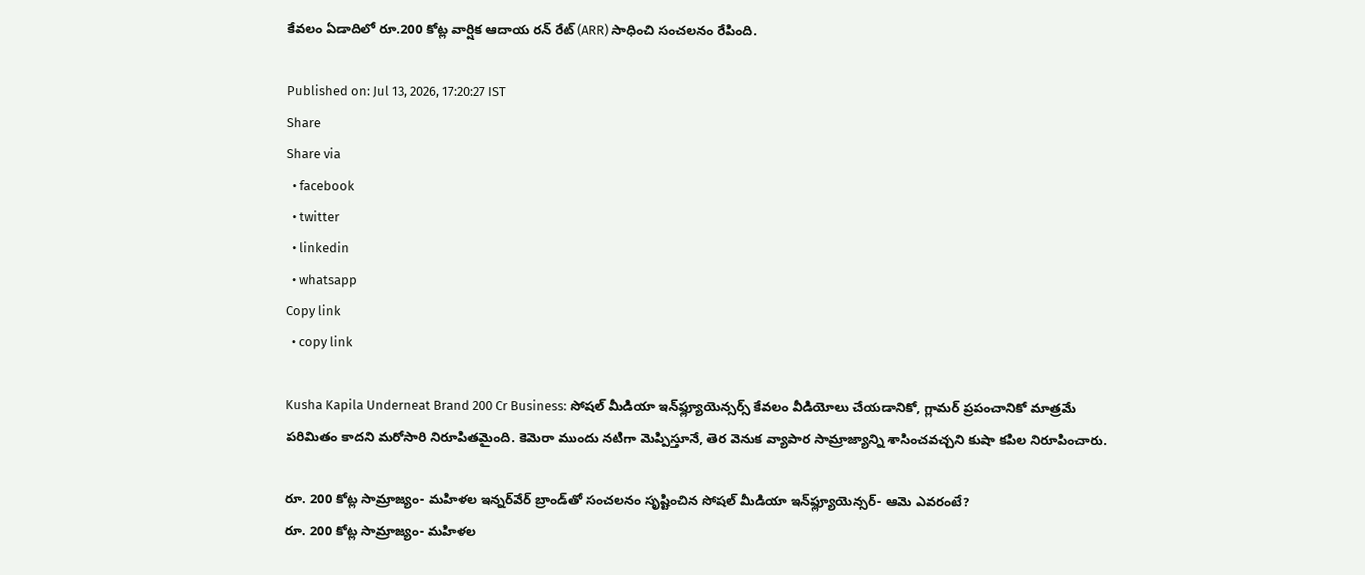కేవలం ఏడాదిలో రూ.200 కోట్ల వార్షిక ఆదాయ రన్ రేట్ (ARR) సాధించి సంచలనం రేపింది.

Published on: Jul 13, 2026, 17:20:27 IST
Share
Share via
  • facebook
  • twitter
  • linkedin
  • whatsapp
Copy link
  • copy link

Kusha Kapila Underneat Brand 200 Cr Business: సోషల్ మీడియా ఇన్‌ఫ్ల్యూయెన్సర్స్ కేవలం వీడియోలు చేయడానికో, గ్లామర్ ప్రపంచానికో మాత్రమే పరిమితం కాదని మరోసారి నిరూపితమైంది. కెమెరా ముందు నటిగా మెప్పిస్తూనే, తెర వెనుక వ్యాపార సామ్రాజ్యాన్ని శాసించవచ్చని కుషా కపిల నిరూపించారు.

రూ. 200 కోట్ల సామ్రాజ్యం- మహిళల ఇన్నర్‌వేర్ బ్రాండ్‌తో సంచలనం సృష్టించిన సోషల్ మీడియా ఇన్‌ఫ్ల్యూయెన్సర్- ఆమె ఎవరంటే?
రూ. 200 కోట్ల సామ్రాజ్యం- మహిళల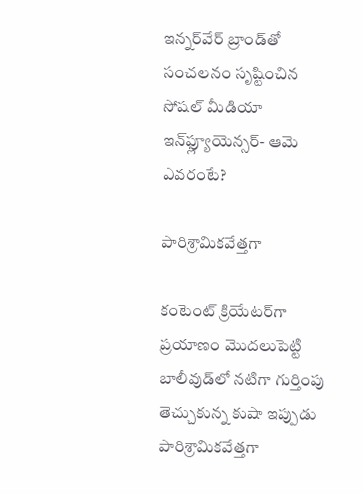ఇన్నర్‌వేర్ బ్రాండ్‌తో సంచలనం సృష్టించిన సోషల్ మీడియా ఇన్‌ఫ్ల్యూయెన్సర్- ఆమె ఎవరంటే?

పారిశ్రామికవేత్తగా

కంటెంట్ క్రియేటర్‌గా ప్రయాణం మొదలుపెట్టి బాలీవుడ్‌లో నటిగా గుర్తింపు తెచ్చుకున్న కుషా ఇప్పుడు పారిశ్రామికవేత్తగా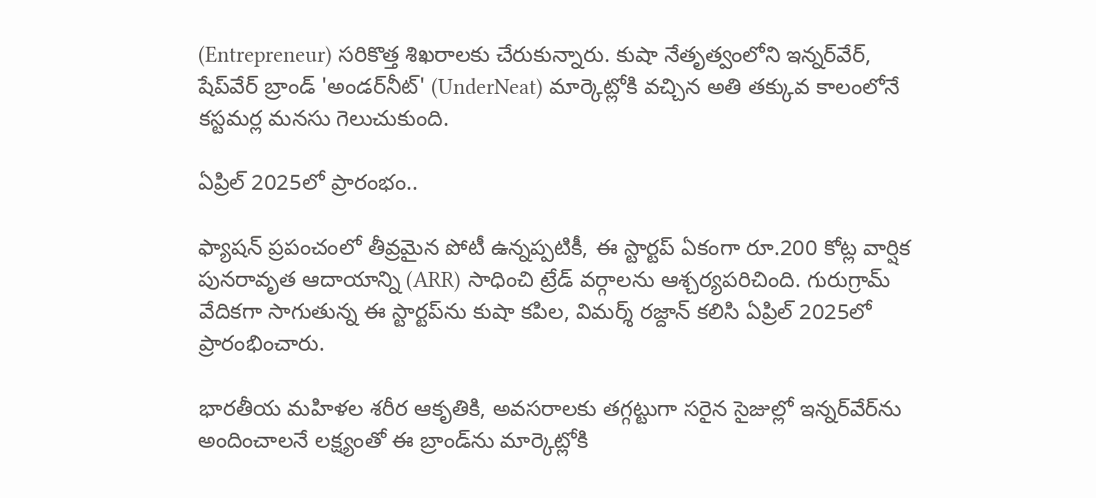(Entrepreneur) సరికొత్త శిఖరాలకు చేరుకున్నారు. కుషా నేతృత్వంలోని ఇన్నర్‌వేర్, షేప్‌వేర్ బ్రాండ్ 'అండర్‌నీట్' (UnderNeat) మార్కెట్లోకి వచ్చిన అతి తక్కువ కాలంలోనే కస్టమర్ల మనసు గెలుచుకుంది.

ఏప్రిల్ 2025లో ప్రారంభం..

ఫ్యాషన్ ప్రపంచంలో తీవ్రమైన పోటీ ఉన్నప్పటికీ, ఈ స్టార్టప్ ఏకంగా రూ.200 కోట్ల వార్షిక పునరావృత ఆదాయాన్ని (ARR) సాధించి ట్రేడ్ వర్గాలను ఆశ్చర్యపరిచింది. గురుగ్రామ్ వేదికగా సాగుతున్న ఈ స్టార్టప్‌ను కుషా కపిల, విమర్శ్ రజ్దాన్ కలిసి ఏప్రిల్ 2025లో ప్రారంభించారు.

భారతీయ మహిళల శరీర ఆకృతికి, అవసరాలకు తగ్గట్టుగా సరైన సైజుల్లో ఇన్నర్‌వేర్‌ను అందించాలనే లక్ష్యంతో ఈ బ్రాండ్‌ను మార్కెట్లోకి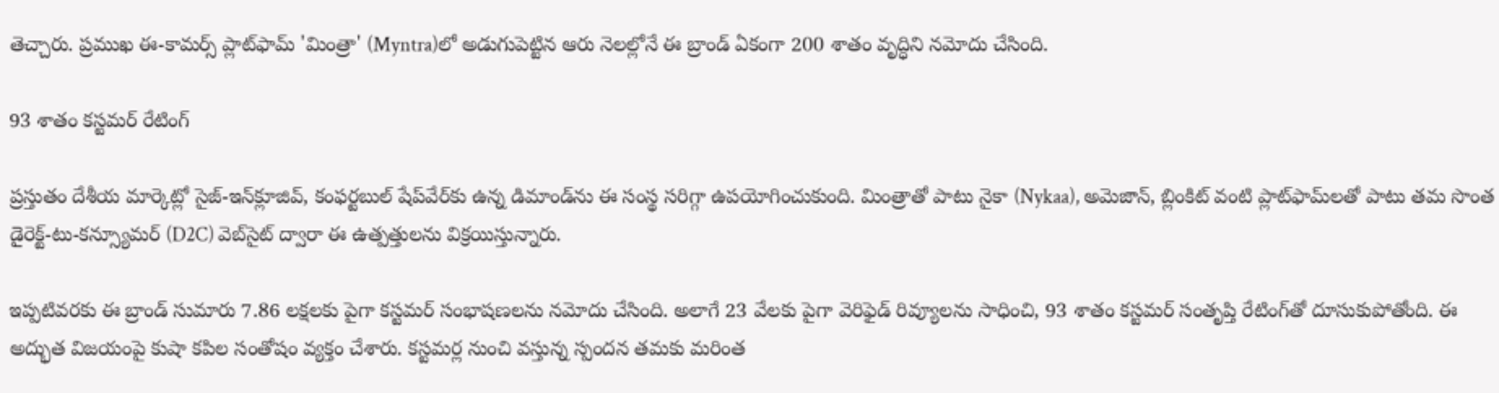తెచ్చారు. ప్రముఖ ఈ-కామర్స్ ప్లాట్‌ఫామ్ 'మింత్రా' (Myntra)లో అడుగుపెట్టిన ఆరు నెలల్లోనే ఈ బ్రాండ్ ఏకంగా 200 శాతం వృద్ధిని నమోదు చేసింది.

93 శాతం కస్టమర్ రేటింగ్

ప్రస్తుతం దేశీయ మార్కెట్లో సైజ్-ఇన్‌క్లూజివ్, కంఫర్టబుల్ షేప్‌వేర్‌కు ఉన్న డిమాండ్‌ను ఈ సంస్థ సరిగ్గా ఉపయోగించుకుంది. మింత్రాతో పాటు నైకా (Nykaa), అమెజాన్, బ్లింకిట్ వంటి ప్లాట్‌ఫామ్‌లతో పాటు తమ సొంత డైరెక్ట్-టు-కన్స్యూమర్ (D2C) వెబ్‌సైట్ ద్వారా ఈ ఉత్పత్తులను విక్రయిస్తున్నారు.

ఇప్పటివరకు ఈ బ్రాండ్ సుమారు 7.86 లక్షలకు పైగా కస్టమర్ సంభాషణలను నమోదు చేసింది. అలాగే 23 వేలకు పైగా వెరిఫైడ్ రివ్యూలను సాధించి, 93 శాతం కస్టమర్ సంతృప్తి రేటింగ్‌తో దూసుకుపోతోంది. ఈ అద్భుత విజయంపై కుషా కపిల సంతోషం వ్యక్తం చేశారు. కస్టమర్ల నుంచి వస్తున్న స్పందన తమకు మరింత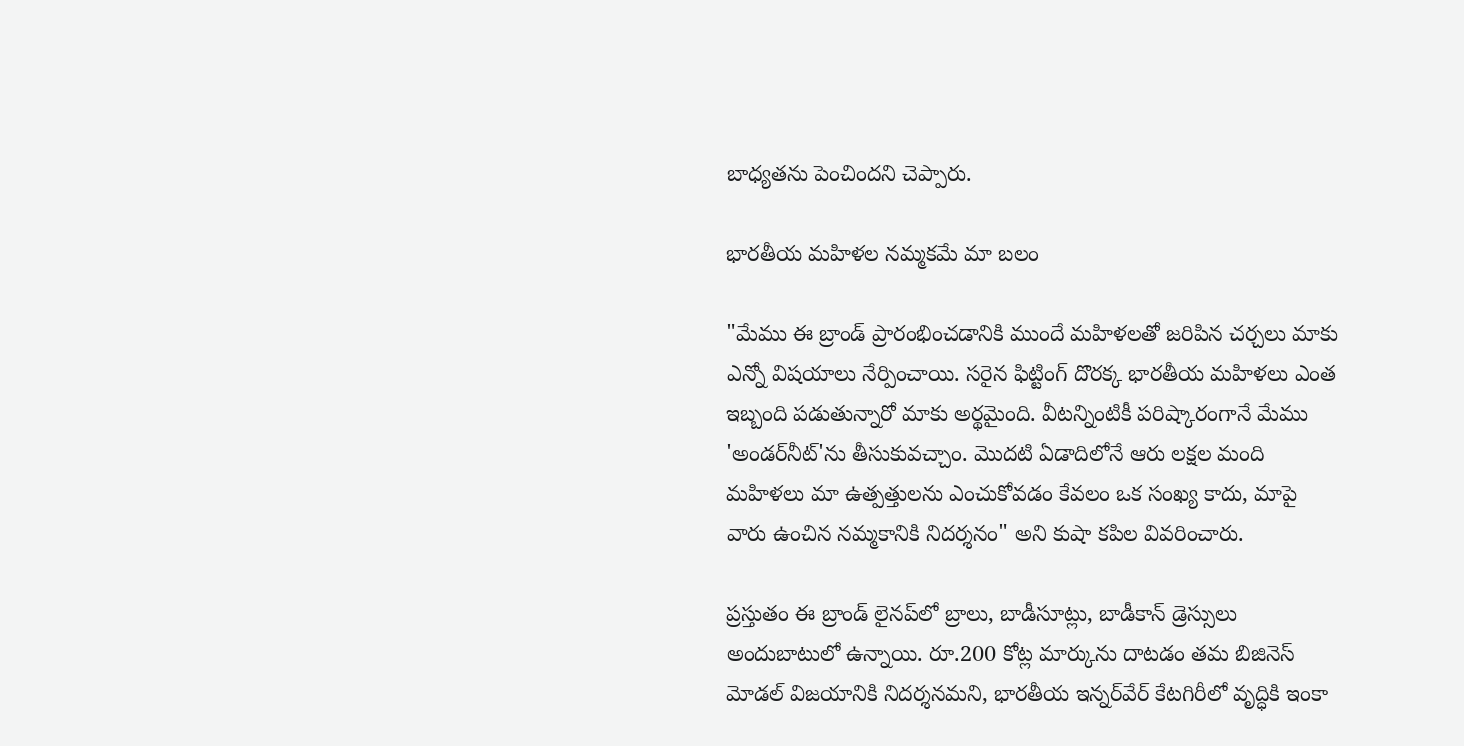బాధ్యతను పెంచిందని చెప్పారు.

భారతీయ మహిళల నమ్మకమే మా బలం

"మేము ఈ బ్రాండ్ ప్రారంభించడానికి ముందే మహిళలతో జరిపిన చర్చలు మాకు ఎన్నో విషయాలు నేర్పించాయి. సరైన ఫిట్టింగ్ దొరక్క భారతీయ మహిళలు ఎంత ఇబ్బంది పడుతున్నారో మాకు అర్థమైంది. వీటన్నింటికీ పరిష్కారంగానే మేము 'అండర్‌నీట్'ను తీసుకువచ్చాం. మొదటి ఏడాదిలోనే ఆరు లక్షల మంది మహిళలు మా ఉత్పత్తులను ఎంచుకోవడం కేవలం ఒక సంఖ్య కాదు, మాపై వారు ఉంచిన నమ్మకానికి నిదర్శనం" అని కుషా కపిల వివరించారు.

ప్రస్తుతం ఈ బ్రాండ్ లైనప్‌లో బ్రాలు, బాడీసూట్లు, బాడీకాన్ డ్రెస్సులు అందుబాటులో ఉన్నాయి. రూ.200 కోట్ల మార్కును దాటడం తమ బిజినెస్ మోడల్‌ విజయానికి నిదర్శనమని, భారతీయ ఇన్నర్‌వేర్ కేటగిరీలో వృద్ధికి ఇంకా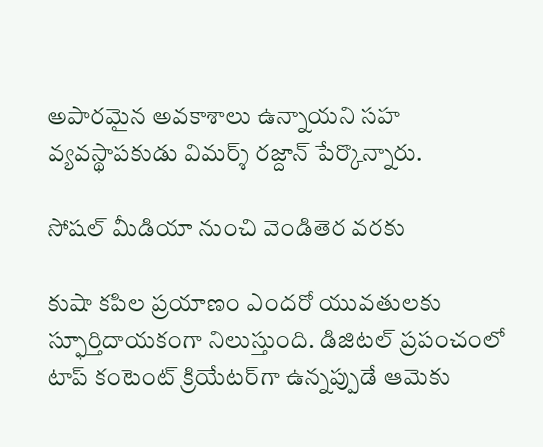అపారమైన అవకాశాలు ఉన్నాయని సహ వ్యవస్థాపకుడు విమర్శ్ రజ్దాన్ పేర్కొన్నారు.

సోషల్ మీడియా నుంచి వెండితెర వరకు

కుషా కపిల ప్రయాణం ఎందరో యువతులకు స్ఫూర్తిదాయకంగా నిలుస్తుంది. డిజిటల్ ప్రపంచంలో టాప్ కంటెంట్ క్రియేటర్‌గా ఉన్నప్పుడే ఆమెకు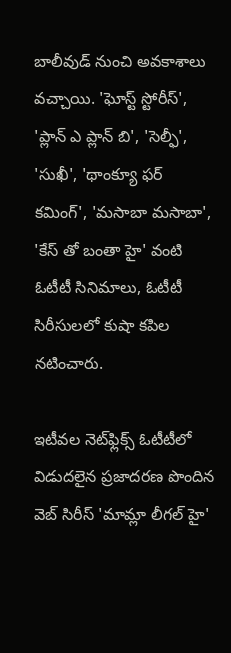బాలీవుడ్ నుంచి అవకాశాలు వచ్చాయి. 'ఘోస్ట్ స్టోరీస్', 'ప్లాన్ ఎ ప్లాన్ బి', 'సెల్ఫీ', 'సుఖీ', 'థాంక్యూ ఫర్ కమింగ్', 'మసాబా మసాబా', 'కేస్ తో బంతా హై' వంటి ఓటీటీ సినిమాలు, ఓటీటీ సిరీసులలో కుషా కపిల నటించారు.

ఇటీవల నెట్‌ఫ్లిక్స్ ఓటీటీలో విడుదలైన ప్రజాదరణ పొందిన వెబ్ సిరీస్ 'మామ్లా లీగల్ హై'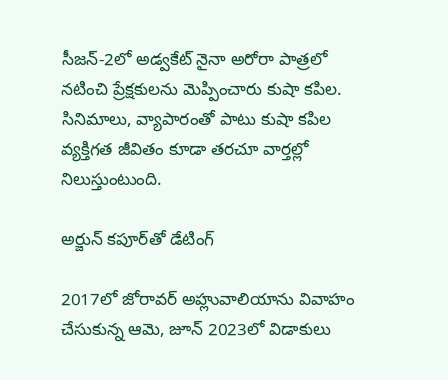సీజన్-2లో అడ్వకేట్ నైనా అరోరా పాత్రలో నటించి ప్రేక్షకులను మెప్పించారు కుషా కపిల. సినిమాలు, వ్యాపారంతో పాటు కుషా కపిల వ్యక్తిగత జీవితం కూడా తరచూ వార్తల్లో నిలుస్తుంటుంది.

అర్జున్ కపూర్‌తో డేటింగ్

2017లో జోరావర్ అహ్లువాలియాను వివాహం చేసుకున్న ఆమె, జూన్ 2023లో విడాకులు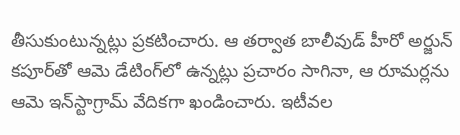తీసుకుంటున్నట్లు ప్రకటించారు. ఆ తర్వాత బాలీవుడ్ హీరో అర్జున్ కపూర్‌తో ఆమె డేటింగ్‌లో ఉన్నట్లు ప్రచారం సాగినా, ఆ రూమర్లను ఆమె ఇన్‌స్టాగ్రామ్ వేదికగా ఖండించారు. ఇటీవల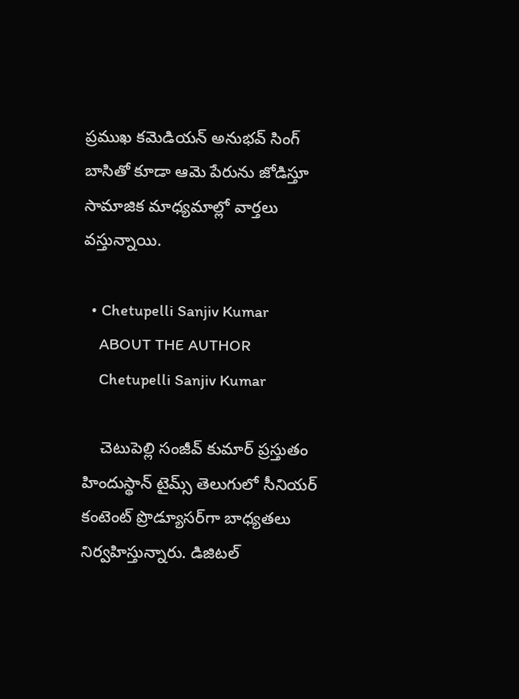ప్రముఖ కమెడియన్ అనుభవ్ సింగ్ బాసితో కూడా ఆమె పేరును జోడిస్తూ సామాజిక మాధ్యమాల్లో వార్తలు వస్తున్నాయి.

  • Chetupelli Sanjiv Kumar
    ABOUT THE AUTHOR
    Chetupelli Sanjiv Kumar

    చెటుపెల్లి సంజీవ్ కుమార్ ప్రస్తుతం హిందుస్థాన్ టైమ్స్ తెలుగులో సీనియర్ కంటెంట్ ప్రొడ్యూసర్‌గా బాధ్యతలు నిర్వహిస్తున్నారు. డిజిటల్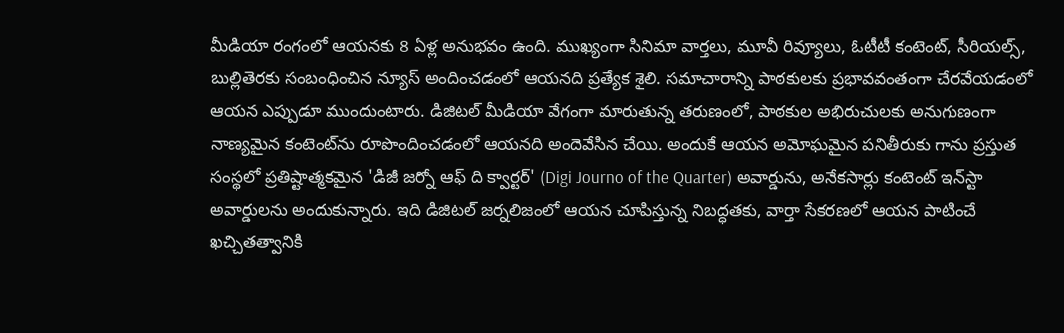మీడియా రంగంలో ఆయనకు 8 ఏళ్ల అనుభవం ఉంది. ముఖ్యంగా సినిమా వార్తలు, మూవీ రివ్యూలు, ఓటీటీ కంటెంట్, సీరియల్స్, బుల్లితెరకు సంబంధించిన న్యూస్ అందించడంలో ఆయనది ప్రత్యేక శైలి. సమాచారాన్ని పాఠకులకు ప్రభావవంతంగా చేరవేయడంలో ఆయన ఎప్పుడూ ముందుంటారు. డిజిటల్ మీడియా వేగంగా మారుతున్న తరుణంలో, పాఠకుల అభిరుచులకు అనుగుణంగా నాణ్యమైన కంటెంట్‌ను రూపొందించడంలో ఆయనది అందెవేసిన చేయి. అందుకే ఆయన అమోఘమైన పనితీరుకు గాను ప్రస్తుత సంస్థలో ప్రతిష్టాత్మకమైన 'డిజీ జర్నో ఆఫ్ ది క్వార్టర్' (Digi Journo of the Quarter) అవార్డును, అనేకసార్లు కంటెంట్ ఇన్‌స్టా అవార్డులను అందుకున్నారు. ఇది డిజిటల్ జర్నలిజంలో ఆయన చూపిస్తున్న నిబద్ధతకు, వార్తా సేకరణలో ఆయన పాటించే ఖచ్చితత్వానికి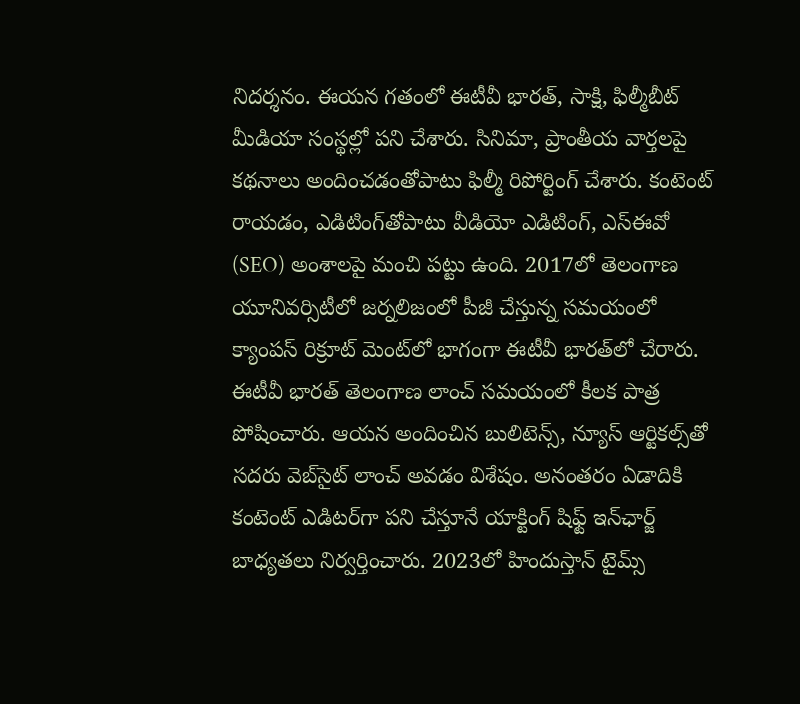నిదర్శనం. ఈయన గతంలో ఈటీవీ భారత్, సాక్షి, ఫిల్మీబీట్ మీడియా సంస్థల్లో పని చేశారు. సినిమా, ప్రాంతీయ వార్తలపై కథనాలు అందించడంతోపాటు ఫిల్మీ రిపోర్టింగ్ చేశారు. కంటెంట్ రాయడం, ఎడిటింగ్‌తోపాటు వీడియో ఎడిటింగ్, ఎస్‌ఈవో (SEO) అంశాలపై మంచి పట్టు ఉంది. 2017లో తెలంగాణ యూనివర్సిటీలో జర్నలిజంలో పీజీ చేస్తున్న సమయంలో క్యాంపస్ రిక్రూట్ మెంట్‌లో భాగంగా ఈటీవీ భారత్‌లో చేరారు. ఈటీవీ భారత్ తెలంగాణ లాంచ్ సమయంలో కీలక పాత్ర పోషించారు. ఆయన అందించిన బులిటెన్స్, న్యూస్ ఆర్టికల్స్‌తో సదరు వెబ్‌సైట్ లాంచ్ అవడం విశేషం. అనంతరం ఏడాదికి కంటెంట్ ఎడిటర్‌గా పని చేస్తూనే యాక్టింగ్ షిఫ్ట్ ఇన్‌ఛార్జ్ బాధ్యతలు నిర్వర్తించారు. 2023లో హిందుస్తాన్ టైమ్స్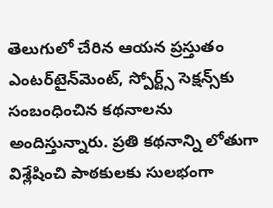తెలుగులో చేరిన ఆయన ప్రస్తుతం ఎంటర్‌టైన్‌మెంట్, స్పోర్ట్స్ సెక్షన్స్‌కు సంబంధించిన కథనాలను అందిస్తున్నారు. ప్రతి కథనాన్ని లోతుగా విశ్లేషించి పాఠకులకు సులభంగా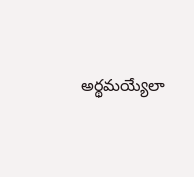అర్థమయ్యేలా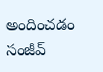అందించడం సంజీవ్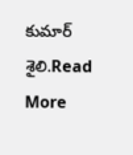కుమార్ శైలి.Read More